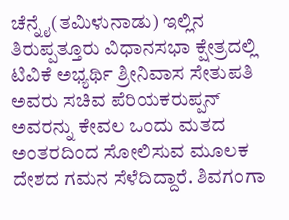ಚೆನ್ನೈ(ತಮಿಳುನಾಡು) ಇಲ್ಲಿನ ತಿರುಪ್ಪತ್ತೂರು ವಿಧಾನಸಭಾ ಕ್ಷೇತ್ರದಲ್ಲಿ ಟಿವಿಕೆ ಅಭ್ಯರ್ಥಿ ಶ್ರೀನಿವಾಸ ಸೇತುಪತಿ ಅವರು ಸಚಿವ ಪೆರಿಯಕರುಪ್ಪನ್ ಅವರನ್ನು ಕೇವಲ ಒಂದು ಮತದ ಅಂತರದಿಂದ ಸೋಲಿಸುವ ಮೂಲಕ ದೇಶದ ಗಮನ ಸೆಳೆದಿದ್ದಾರೆ. ಶಿವಗಂಗಾ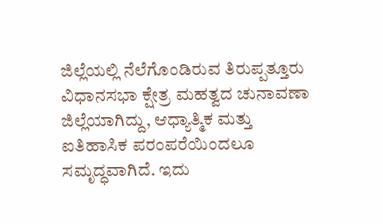ಜಿಲ್ಲೆಯಲ್ಲಿ ನೆಲೆಗೊಂಡಿರುವ ತಿರುಪ್ಪತ್ತೂರು ವಿಧಾನಸಭಾ ಕ್ಷೇತ್ರ ಮಹತ್ವದ ಚುನಾವಣಾ ಜಿಲ್ಲೆಯಾಗಿದ್ದು, ಆಧ್ಯಾತ್ಮಿಕ ಮತ್ತು ಐತಿಹಾಸಿಕ ಪರಂಪರೆಯಿಂದಲೂ ಸಮೃದ್ಧವಾಗಿದೆ. ಇದು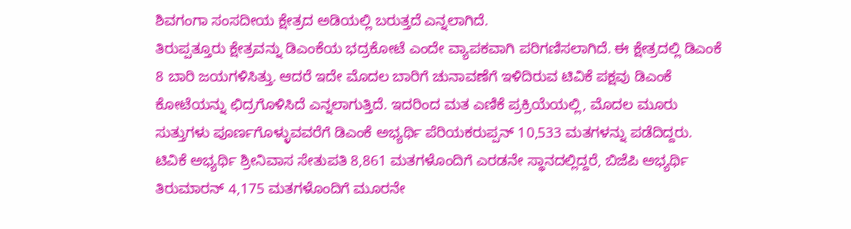ಶಿವಗಂಗಾ ಸಂಸದೀಯ ಕ್ಷೇತ್ರದ ಅಡಿಯಲ್ಲಿ ಬರುತ್ತದೆ ಎನ್ನಲಾಗಿದೆ.
ತಿರುಪ್ಪತ್ತೂರು ಕ್ಷೇತ್ರವನ್ನು ಡಿಎಂಕೆಯ ಭದ್ರಕೋಟೆ ಎಂದೇ ವ್ಯಾಪಕವಾಗಿ ಪರಿಗಣಿಸಲಾಗಿದೆ. ಈ ಕ್ಷೇತ್ರದಲ್ಲಿ ಡಿಎಂಕೆ 8 ಬಾರಿ ಜಯಗಳಿಸಿತ್ತು. ಆದರೆ ಇದೇ ಮೊದಲ ಬಾರಿಗೆ ಚುನಾವಣೆಗೆ ಇಳಿದಿರುವ ಟಿವಿಕೆ ಪಕ್ಷವು ಡಿಎಂಕೆ ಕೋಟೆಯನ್ನು ಛಿದ್ರಗೊಳಿಸಿದೆ ಎನ್ನಲಾಗುತ್ತಿದೆ. ಇದರಿಂದ ಮತ ಎಣಿಕೆ ಪ್ರಕ್ರಿಯೆಯಲ್ಲಿ, ಮೊದಲ ಮೂರು ಸುತ್ತುಗಳು ಪೂರ್ಣಗೊಳ್ಳುವವರೆಗೆ ಡಿಎಂಕೆ ಅಭ್ಯರ್ಥಿ ಪೆರಿಯಕರುಪ್ಪನ್ 10,533 ಮತಗಳನ್ನು ಪಡೆದಿದ್ದರು. ಟಿವಿಕೆ ಅಭ್ಯರ್ಥಿ ಶ್ರೀನಿವಾಸ ಸೇತುಪತಿ 8,861 ಮತಗಳೊಂದಿಗೆ ಎರಡನೇ ಸ್ಥಾನದಲ್ಲಿದ್ದರೆ, ಬಿಜೆಪಿ ಅಭ್ಯರ್ಥಿ ತಿರುಮಾರನ್ 4,175 ಮತಗಳೊಂದಿಗೆ ಮೂರನೇ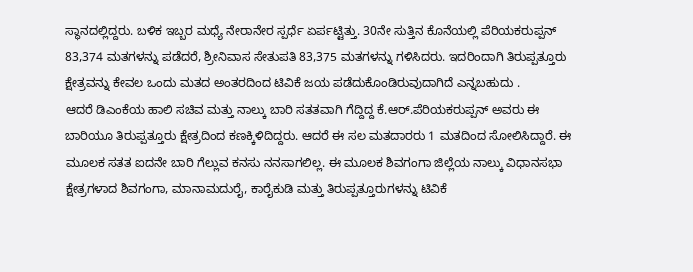ಸ್ಥಾನದಲ್ಲಿದ್ದರು. ಬಳಿಕ ಇಬ್ಬರ ಮಧ್ಯೆ ನೇರಾನೇರ ಸ್ಪರ್ಧೆ ಏರ್ಪಟ್ಟಿತ್ತು. 30ನೇ ಸುತ್ತಿನ ಕೊನೆಯಲ್ಲಿ ಪೆರಿಯಕರುಪ್ಪನ್ 83,374 ಮತಗಳನ್ನು ಪಡೆದರೆ, ಶ್ರೀನಿವಾಸ ಸೇತುಪತಿ 83,375 ಮತಗಳನ್ನು ಗಳಿಸಿದರು. ಇದರಿಂದಾಗಿ ತಿರುಪ್ಪತ್ತೂರು ಕ್ಷೇತ್ರವನ್ನು ಕೇವಲ ಒಂದು ಮತದ ಅಂತರದಿಂದ ಟಿವಿಕೆ ಜಯ ಪಡೆದುಕೊಂಡಿರುವುದಾಗಿದೆ ಎನ್ನಬಹುದು .
ಆದರೆ ಡಿಎಂಕೆಯ ಹಾಲಿ ಸಚಿವ ಮತ್ತು ನಾಲ್ಕು ಬಾರಿ ಸತತವಾಗಿ ಗೆದ್ದಿದ್ದ ಕೆ.ಆರ್.ಪೆರಿಯಕರುಪ್ಪನ್ ಅವರು ಈ ಬಾರಿಯೂ ತಿರುಪ್ಪತ್ತೂರು ಕ್ಷೇತ್ರದಿಂದ ಕಣಕ್ಕಿಳಿದಿದ್ದರು. ಆದರೆ ಈ ಸಲ ಮತದಾರರು 1 ಮತದಿಂದ ಸೋಲಿಸಿದ್ದಾರೆ. ಈ ಮೂಲಕ ಸತತ ಐದನೇ ಬಾರಿ ಗೆಲ್ಲುವ ಕನಸು ನನಸಾಗಲಿಲ್ಲ. ಈ ಮೂಲಕ ಶಿವಗಂಗಾ ಜಿಲ್ಲೆಯ ನಾಲ್ಕು ವಿಧಾನಸಭಾ ಕ್ಷೇತ್ರಗಳಾದ ಶಿವಗಂಗಾ, ಮಾನಾಮದುರೈ, ಕಾರೈಕುಡಿ ಮತ್ತು ತಿರುಪ್ಪತ್ತೂರುಗಳನ್ನು ಟಿವಿಕೆ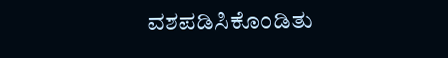ವಶಪಡಿಸಿಕೊಂಡಿತು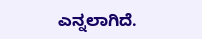ಎನ್ನಲಾಗಿದೆ.